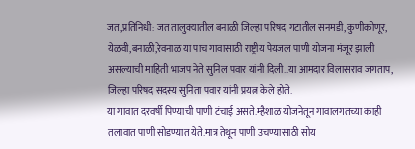जत,प्रतिनिधी: जत तालुक्यातील बनाळी जिल्हा परिषद गटातील सनमडी,कुणीकोणूर, येळवी,बनाळी,रेवनाळ या पाच गावासाठी राष्ट्रीय पेयजल पाणी योजना मंजूर झाली असल्याची माहिती भाजप नेते सुनिल पवार यांनी दिली..या आमदार विलासराव जगताप, जिल्हा परिषद सदस्य सुनिता पवार यांनी प्रयत्न केले होते.
या गावात दरवर्षी पिण्याची पाणी टंचाई असते.म्हैशाळ योजनेतून गावालगतच्या काही तलावात पाणी सोडण्यात येते.मात्र तेथून पाणी उचण्यासाठी सोय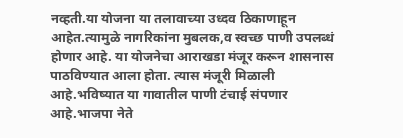नव्हती.या योजना या तलावाच्या उध्दव ठिकाणाहून आहेत.त्यामुळे नागरिकांना मुबलक,व स्वच्छ पाणी उपलब्धं होणार आहे. या योजनेचा आराखडा मंजूर करून शासनास पाठविण्यात आला होता. त्यास मंजूरी मिळाली आहे.भविष्यात या गावातील पाणी टंचाई संपणार आहे.भाजपा नेते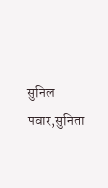सुनिल पवार,सुनिता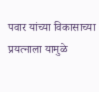पवार यांच्या विकासाच्या प्रयत्नाला यामुळे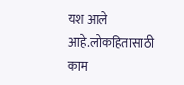यश आले आहे.लोकहितासाठी काम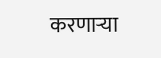करणाऱ्या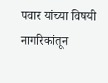पवार यांच्या विषयी नागरिकांतून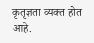कृतृज्ञता व्यक्त होत आहे.